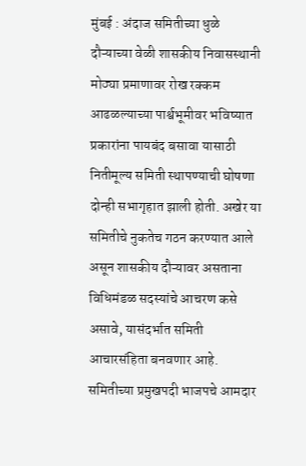मुंबई : अंदाज समितीच्या धुळे दौऱ्याच्या वेळी शासकीय निवासस्थानी मोठ्या प्रमाणावर रोख रक्कम आढळल्याच्या पार्श्वभूमीवर भविष्यात प्रकारांना पायबंद बसावा यासाठी नितीमूल्य समिती स्थापण्याची घोषणा दोन्ही सभागृहात झाली होती. अखेर या समितीचे नुकतेच गठन करण्यात आले असून शासकीय दौऱ्यावर असताना विधिमंडळ सदस्यांचे आचरण कसे असावे, यासंदर्भात समिती आचारसंहिता बनवणार आहे.
समितीच्या प्रमुखपदी भाजपचे आमदार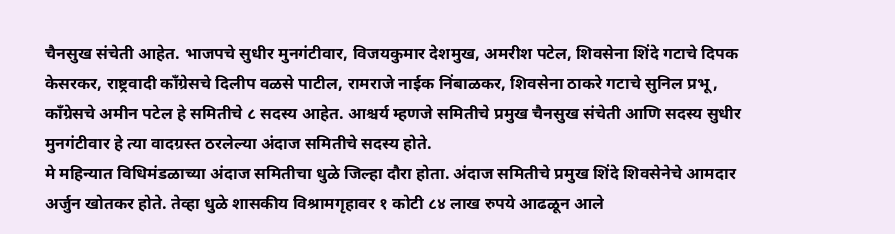चैनसुख संचेती आहेत. भाजपचे सुधीर मुनगंटीवार, विजयकुमार देशमुख, अमरीश पटेल, शिवसेना शिंदे गटाचे दिपक केसरकर, राष्ट्रवादी काँग्रेसचे दिलीप वळसे पाटील, रामराजे नाईक निंबाळकर, शिवसेना ठाकरे गटाचे सुनिल प्रभू, काँग्रेसचे अमीन पटेल हे समितीचे ८ सदस्य आहेत. आश्चर्य म्हणजे समितीचे प्रमुख चैनसुख संचेती आणि सदस्य सुधीर मुनगंटीवार हे त्या वादग्रस्त ठरलेल्या अंदाज समितीचे सदस्य होते.
मे महिन्यात विधिमंडळाच्या अंदाज समितीचा धुळे जिल्हा दौरा होता. अंदाज समितीचे प्रमुख शिंदे शिवसेनेचे आमदार अर्जुन खोतकर होते. तेव्हा धुळे शासकीय विश्रामगृहावर १ कोटी ८४ लाख रुपये आढळून आले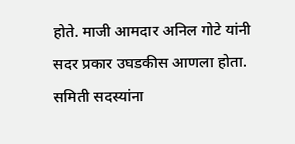होते. माजी आमदार अनिल गोटे यांनी सदर प्रकार उघडकीस आणला होता. समिती सदस्यांना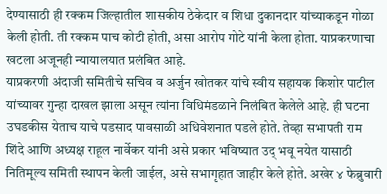देण्यासाठी ही रक्कम जिल्हातील शासकीय ठेकेदार व शिधा दुकानदार यांच्याकडून गोळा केली होती. ती रक्कम पाच कोटी होती, असा आरोप गोटे यांनी केला होता. याप्रकरणाचा खटला अजूनही न्यायालयात प्रलंबित आहे.
याप्रकरणी अंदाजी समितीचे सचिव व अर्जुन खोतकर यांचे स्वीय सहायक किशोर पाटील यांच्यावर गुन्हा दाखल झाला असून त्यांना विधिमंडळाने निलंबित केलेले आहे. ही घटना उघडकीस येताच याचे पडसाद पावसाळी अधिवेशनात पडले होते. तेव्हा सभापती राम शिंदे आणि अध्यक्ष राहूल नार्वेकर यांनी असे प्रकार भविष्यात उद् भवू नयेत यासाठी नितिमूल्य समिती स्थापन केली जाईल, असे सभागृहात जाहीर केले होते. अखेर ४ फेब्रुवारी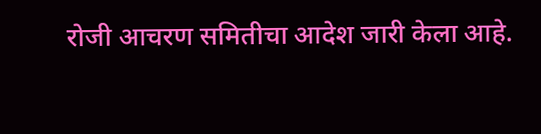रोजी आचरण समितीचा आदेश जारी केला आहे.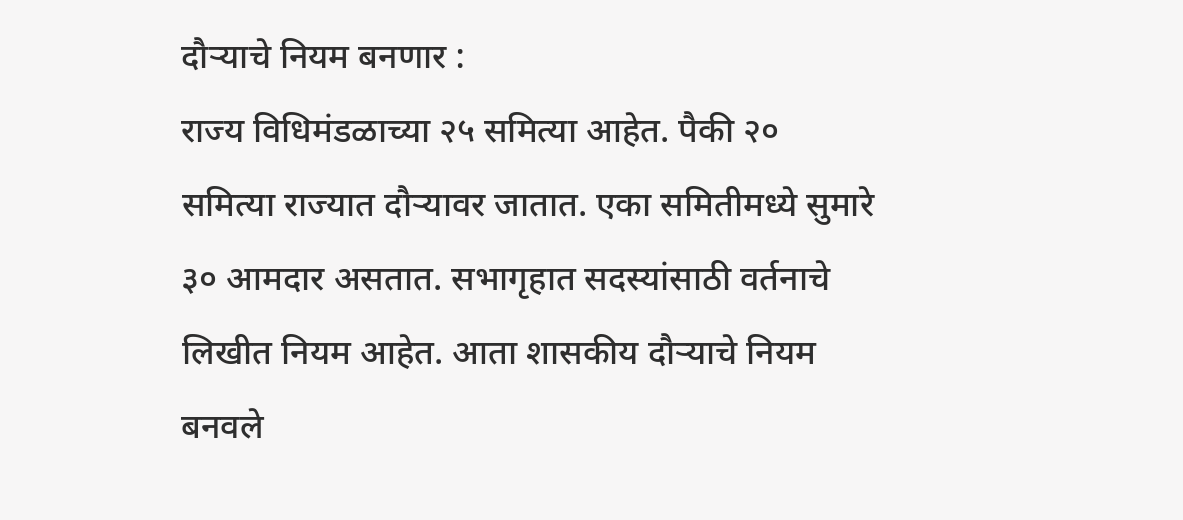दौऱ्याचे नियम बनणार :
राज्य विधिमंडळाच्या २५ समित्या आहेत. पैकी २० समित्या राज्यात दौऱ्यावर जातात. एका समितीमध्ये सुमारे ३० आमदार असतात. सभागृहात सदस्यांसाठी वर्तनाचे लिखीत नियम आहेत. आता शासकीय दौऱ्याचे नियम बनवले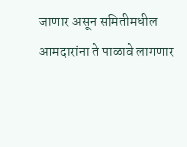जाणार असून समितीमधील आमदारांना ते पाळावे लागणार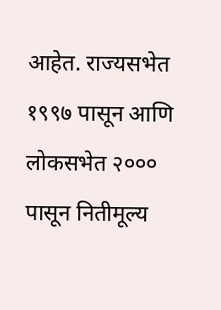आहेत. राज्यसभेत १९९७ पासून आणि लोकसभेत २००० पासून नितीमूल्य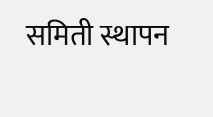समिती स्थापन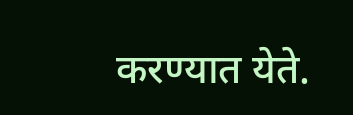करण्यात येते.